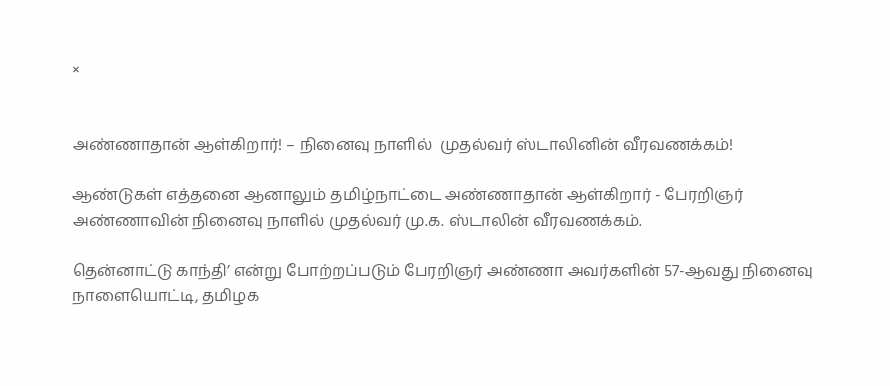×


அண்ணாதான் ஆள்கிறார்! – நினைவு நாளில்  முதல்வர் ஸ்டாலினின் வீரவணக்கம்!

ஆண்டுகள் எத்தனை ஆனாலும் தமிழ்நாட்டை அண்ணாதான் ஆள்கிறார் - பேரறிஞர் அண்ணாவின் நினைவு நாளில் முதல்வர் மு.க. ஸ்டாலின் வீரவணக்கம்.

தென்னாட்டு காந்தி’ என்று போற்றப்படும் பேரறிஞர் அண்ணா அவர்களின் 57-ஆவது நினைவு நாளையொட்டி, தமிழக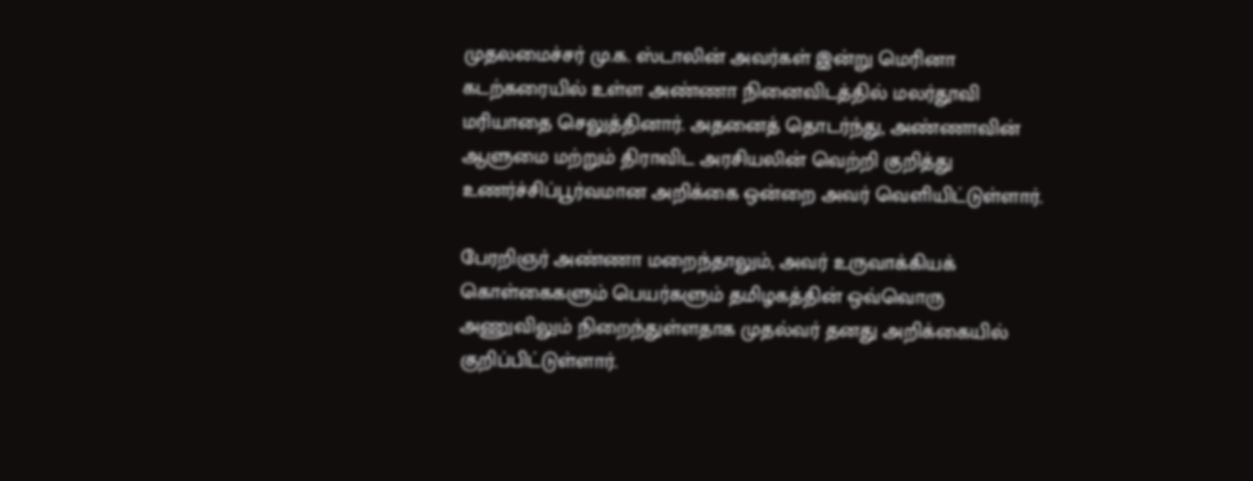முதலமைச்சர் மு.க. ஸ்டாலின் அவர்கள் இன்று மெரினா கடற்கரையில் உள்ள அண்ணா நினைவிடத்தில் மலர்தூவி மரியாதை செலுத்தினார். அதனைத் தொடர்ந்து, அண்ணாவின் ஆளுமை மற்றும் திராவிட அரசியலின் வெற்றி குறித்து உணர்ச்சிப்பூர்வமான அறிக்கை ஒன்றை அவர் வெளியிட்டுள்ளார்.

பேரறிஞர் அண்ணா மறைந்தாலும், அவர் உருவாக்கியக் கொள்கைகளும் பெயர்களும் தமிழகத்தின் ஒவ்வொரு அணுவிலும் நிறைந்துள்ளதாக முதல்வர் தனது அறிக்கையில் குறிப்பிட்டுள்ளார்.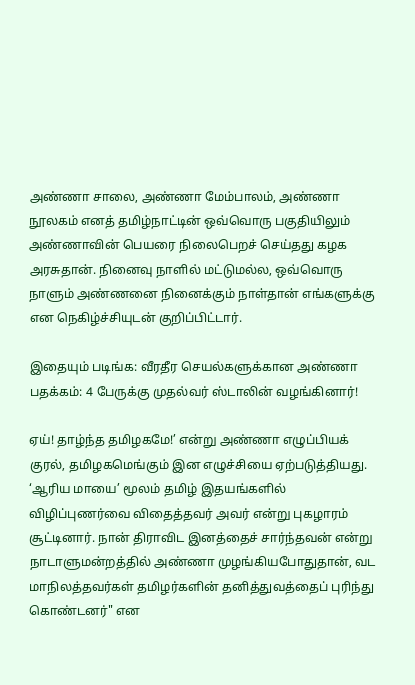அண்ணா சாலை, அண்ணா மேம்பாலம், அண்ணா நூலகம் எனத் தமிழ்நாட்டின் ஒவ்வொரு பகுதியிலும் அண்ணாவின் பெயரை நிலைபெறச் செய்தது கழக அரசுதான். நினைவு நாளில் மட்டுமல்ல, ஒவ்வொரு நாளும் அண்ணனை நினைக்கும் நாள்தான் எங்களுக்கு என நெகிழ்ச்சியுடன் குறிப்பிட்டார்.

இதையும் படிங்க: வீரதீர செயல்களுக்கான அண்ணா பதக்கம்: 4 பேருக்கு முதல்வர் ஸ்டாலின் வழங்கினார்!

ஏய்! தாழ்ந்த தமிழகமே!’ என்று அண்ணா எழுப்பியக் குரல், தமிழகமெங்கும் இன எழுச்சியை ஏற்படுத்தியது. ‘ஆரிய மாயை’ மூலம் தமிழ் இதயங்களில் விழிப்புணர்வை விதைத்தவர் அவர் என்று புகழாரம் சூட்டினார். நான் திராவிட இனத்தைச் சார்ந்தவன் என்று நாடாளுமன்றத்தில் அண்ணா முழங்கியபோதுதான், வட மாநிலத்தவர்கள் தமிழர்களின் தனித்துவத்தைப் புரிந்து கொண்டனர்" என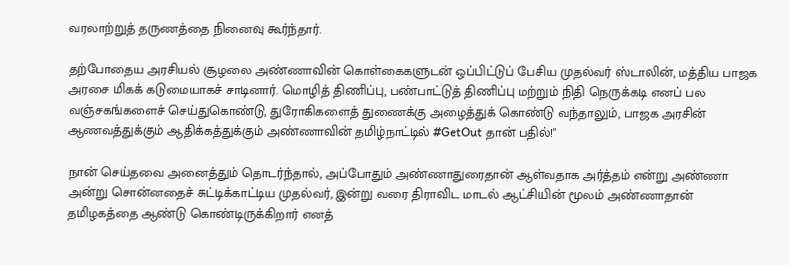வரலாற்றுத் தருணத்தை நினைவு கூர்ந்தார்.

தற்போதைய அரசியல் சூழலை அண்ணாவின் கொள்கைகளுடன் ஒப்பிட்டுப் பேசிய முதல்வர் ஸ்டாலின், மத்திய பாஜக அரசை மிகக் கடுமையாகச் சாடினார். மொழித் திணிப்பு, பண்பாட்டுத் திணிப்பு மற்றும் நிதி நெருக்கடி எனப் பல வஞ்சகங்களைச் செய்துகொண்டு, துரோகிகளைத் துணைக்கு அழைத்துக் கொண்டு வந்தாலும், பாஜக அரசின் ஆணவத்துக்கும் ஆதிக்கத்துக்கும் அண்ணாவின் தமிழ்நாட்டில் #GetOut தான் பதில்!"

நான் செய்தவை அனைத்தும் தொடர்ந்தால், அப்போதும் அண்ணாதுரைதான் ஆள்வதாக அர்த்தம் என்று அண்ணா அன்று சொன்னதைச் சுட்டிக்காட்டிய முதல்வர், இன்று வரை திராவிட மாடல் ஆட்சியின் மூலம் அண்ணாதான் தமிழகத்தை ஆண்டு கொண்டிருக்கிறார் எனத்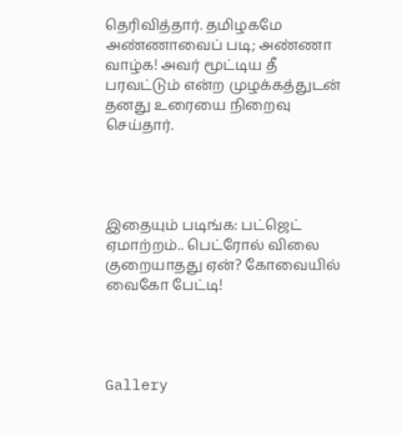தெரிவித்தார். தமிழகமே அண்ணாவைப் படி; அண்ணா வாழ்க! அவர் மூட்டிய தீ பரவட்டும் என்ற முழக்கத்துடன் தனது உரையை நிறைவு செய்தார்.




இதையும் படிங்க: பட்ஜெட் ஏமாற்றம்.. பெட்ரோல் விலை குறையாதது ஏன்? கோவையில் வைகோ பேட்டி!




Gallery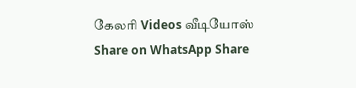கேலரி Videos வீடியோஸ் Share on WhatsApp Share